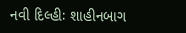નવી દિલ્હીઃ શાહીનબાગ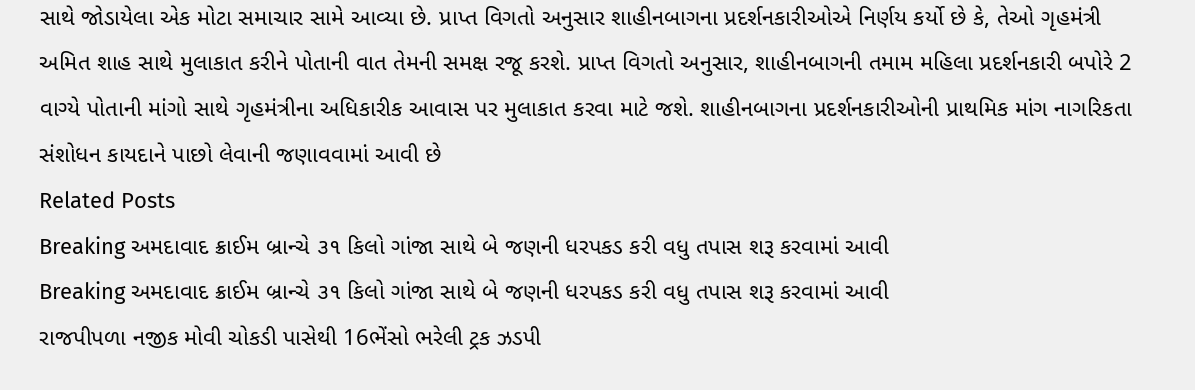સાથે જોડાયેલા એક મોટા સમાચાર સામે આવ્યા છે. પ્રાપ્ત વિગતો અનુસાર શાહીનબાગના પ્રદર્શનકારીઓએ નિર્ણય કર્યો છે કે, તેઓ ગૃહમંત્રી અમિત શાહ સાથે મુલાકાત કરીને પોતાની વાત તેમની સમક્ષ રજૂ કરશે. પ્રાપ્ત વિગતો અનુસાર, શાહીનબાગની તમામ મહિલા પ્રદર્શનકારી બપોરે 2 વાગ્યે પોતાની માંગો સાથે ગૃહમંત્રીના અધિકારીક આવાસ પર મુલાકાત કરવા માટે જશે. શાહીનબાગના પ્રદર્શનકારીઓની પ્રાથમિક માંગ નાગરિકતા સંશોધન કાયદાને પાછો લેવાની જણાવવામાં આવી છે
Related Posts
Breaking અમદાવાદ ક્રાઈમ બ્રાન્ચે ૩૧ કિલો ગાંજા સાથે બે જણની ધરપકડ કરી વધુ તપાસ શરૂ કરવામાં આવી
Breaking અમદાવાદ ક્રાઈમ બ્રાન્ચે ૩૧ કિલો ગાંજા સાથે બે જણની ધરપકડ કરી વધુ તપાસ શરૂ કરવામાં આવી
રાજપીપળા નજીક મોવી ચોકડી પાસેથી 16ભેંસો ભરેલી ટ્રક ઝડપી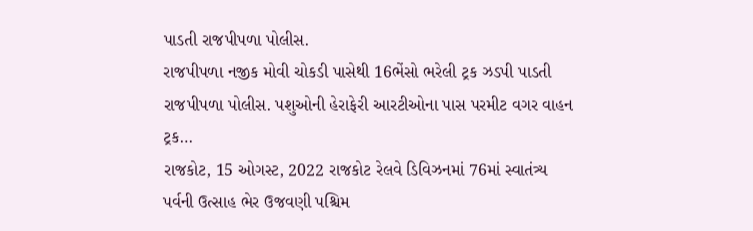પાડતી રાજપીપળા પોલીસ.
રાજપીપળા નજીક મોવી ચોકડી પાસેથી 16ભેંસો ભરેલી ટ્રક ઝડપી પાડતી રાજપીપળા પોલીસ. પશુઓની હેરાફેરી આરટીઓના પાસ પરમીટ વગર વાહન ટ્રક…
રાજકોટ, 15 ઓગસ્ટ, 2022 રાજકોટ રેલવે ડિવિઝનમાં 76માં સ્વાતંત્ર્ય પર્વની ઉત્સાહ ભેર ઉજવણી પશ્ચિમ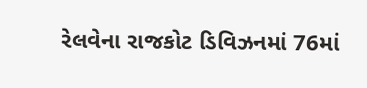રેલવેના રાજકોટ ડિવિઝનમાં 76માં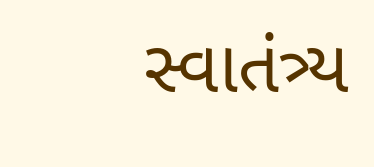સ્વાતંત્ર્ય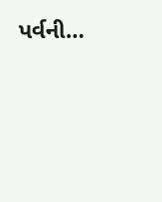પર્વની…